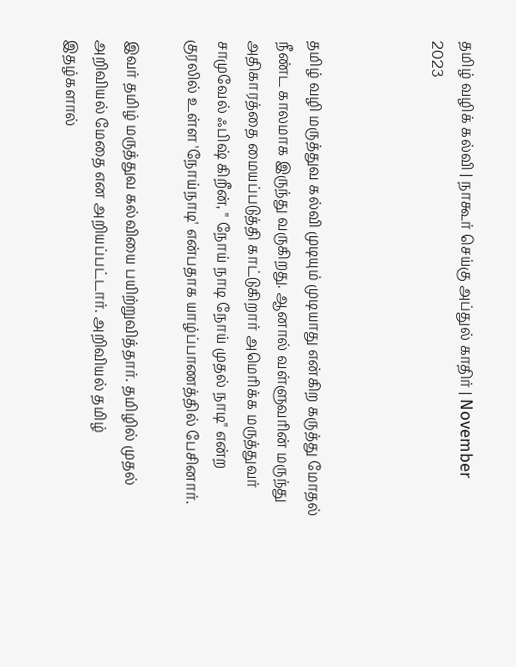தமிழ் வழிக் கல்வி | நாகூர் செய்கு அப்துல் காதிர் | November 2023



தமிழ் வழி மருத்துவ கல்வி முடியும் முடியாது என்கிற கருத்து மோதல் நீண்ட காலமாக இருந்து வருகிறது. ஆனால் வள்ளுவரின் மருந்து அதிகாரத்தை மையப்படுத்தி காட்டுகிறார் அமெரிக்க மருத்துவர் சாமுவேல் ஃபிஷ் கிறீன், " நோய் நாடி நோய் முதல் நாடி" என்ற குரலில் உள்ள 'நோய்நாடி' என்பதாக யாழ்ப்பாணத்தில் பேசினார்.

இவர் தமிழ் மருத்துவ கல்வியை பயிற்றுவித்தார். தமிழில் முதல் அறிவியல் மேதை என அறியப்பட்டார். அறிவியல் தமிழ் இதழ்களால்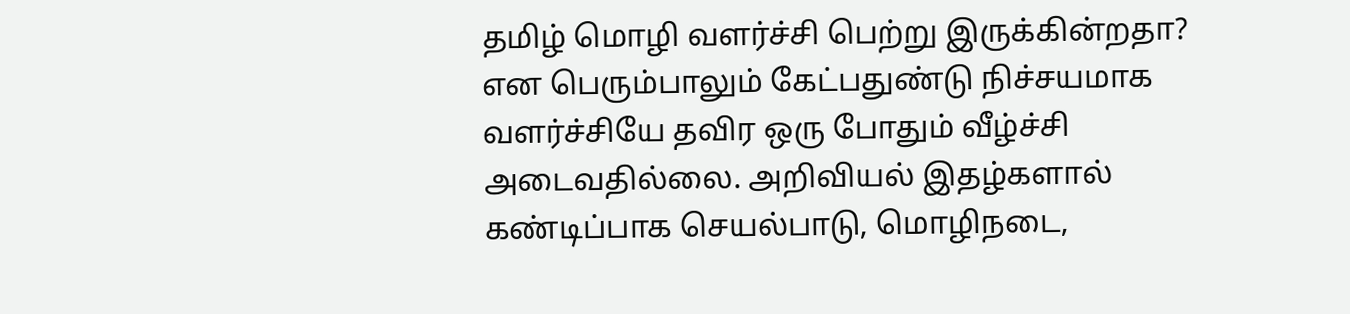தமிழ் மொழி வளர்ச்சி பெற்று இருக்கின்றதா? என பெரும்பாலும் கேட்பதுண்டு நிச்சயமாக வளர்ச்சியே தவிர ஒரு போதும் வீழ்ச்சி அடைவதில்லை. அறிவியல் இதழ்களால் கண்டிப்பாக செயல்பாடு, மொழிநடை,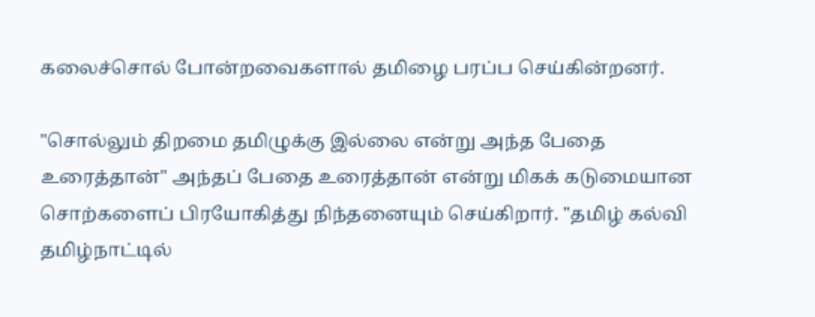கலைச்சொல் போன்றவைகளால் தமிழை பரப்ப செய்கின்றனர்.

"சொல்லும் திறமை தமிழுக்கு இல்லை என்று அந்த பேதை உரைத்தான்" அந்தப் பேதை உரைத்தான் என்று மிகக் கடுமையான சொற்களைப் பிரயோகித்து நிந்தனையும் செய்கிறார். "தமிழ் கல்வி தமிழ்நாட்டில்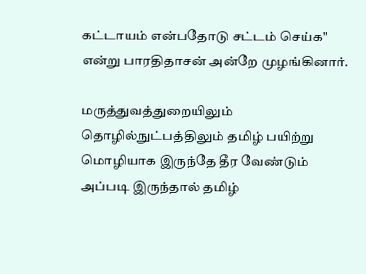கட்டாயம் என்பதோடு சட்டம் செய்க" என்று பாரதிதாசன் அன்றே முழங்கினார்.

மருத்துவத்துறையிலும் தொழில்நுட்பத்திலும் தமிழ் பயிற்று மொழியாக இருந்தே தீர வேண்டும் அப்படி இருந்தால் தமிழ்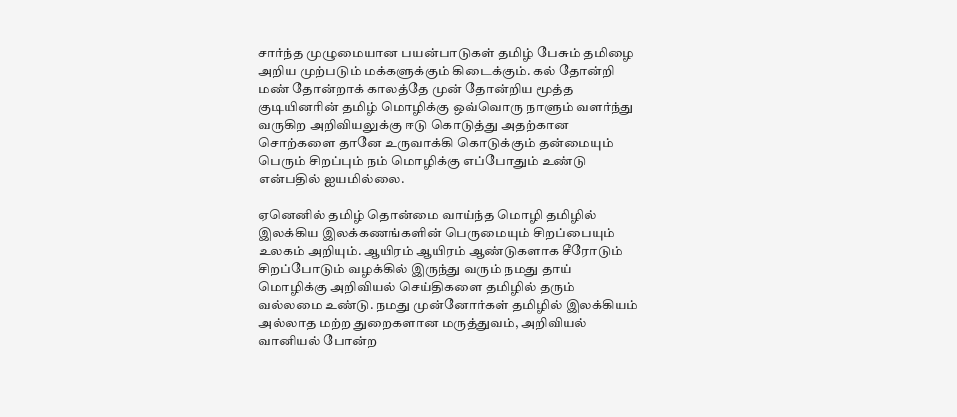சார்ந்த முழுமையான பயன்பாடுகள் தமிழ் பேசும் தமிழை அறிய முற்படும் மக்களுக்கும் கிடைக்கும். கல் தோன்றி மண் தோன்றாக் காலத்தே முன் தோன்றிய மூத்த குடியினரின் தமிழ் மொழிக்கு ஒவ்வொரு நாளும் வளர்ந்து வருகிற அறிவியலுக்கு ஈடு கொடுத்து அதற்கான சொற்களை தானே உருவாக்கி கொடுக்கும் தன்மையும் பெரும் சிறப்பும் நம் மொழிக்கு எப்போதும் உண்டு என்பதில் ஐயமில்லை.

ஏனெனில் தமிழ் தொன்மை வாய்ந்த மொழி தமிழில் இலக்கிய இலக்கணங்களின் பெருமையும் சிறப்பையும் உலகம் அறியும். ஆயிரம் ஆயிரம் ஆண்டுகளாக சீரோடும் சிறப்போடும் வழக்கில் இருந்து வரும் நமது தாய் மொழிக்கு அறிவியல் செய்திகளை தமிழில் தரும் வல்லமை உண்டு. நமது முன்னோர்கள் தமிழில் இலக்கியம் அல்லாத மற்ற துறைகளான மருத்துவம், அறிவியல் வானியல் போன்ற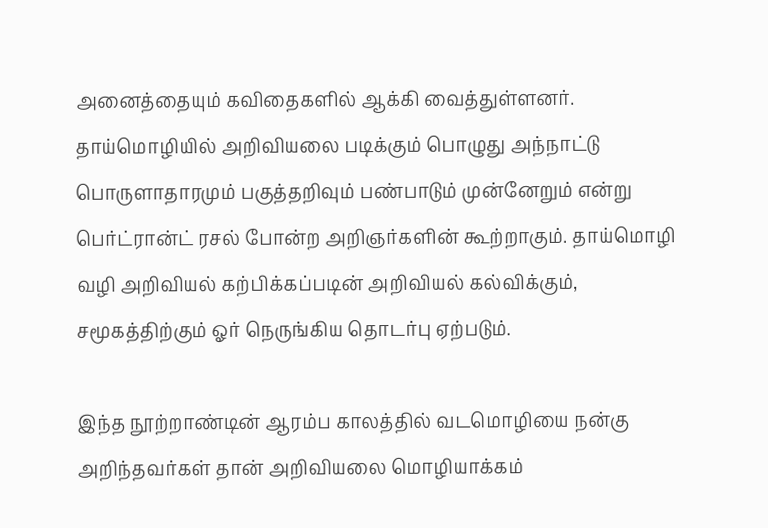அனைத்தையும் கவிதைகளில் ஆக்கி வைத்துள்ளனர். தாய்மொழியில் அறிவியலை படிக்கும் பொழுது அந்நாட்டு பொருளாதாரமும் பகுத்தறிவும் பண்பாடும் முன்னேறும் என்று பெர்ட்ரான்ட் ரசல் போன்ற அறிஞர்களின் கூற்றாகும். தாய்மொழி வழி அறிவியல் கற்பிக்கப்படின் அறிவியல் கல்விக்கும், சமூகத்திற்கும் ஓர் நெருங்கிய தொடர்பு ஏற்படும்.

இந்த நூற்றாண்டின் ஆரம்ப காலத்தில் வடமொழியை நன்கு அறிந்தவர்கள் தான் அறிவியலை மொழியாக்கம்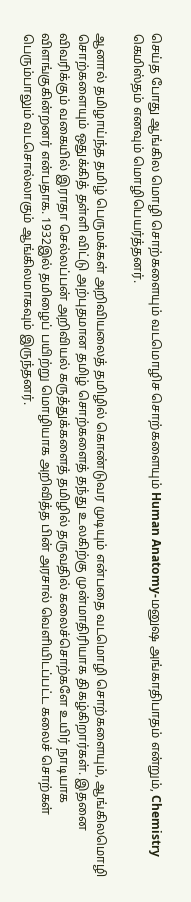செய்த போது ஆங்கில மொழி சொற்களையும் வடமொழிச சொற்களையும் Human Anatomy-மனுஷ அங்காதிபாதம் என்றும், Chemistry கெமிஸ்தம் எனவும் மொழிபெயர்த்தனர்.

ஆனால் தமிழாய்ந்த தமிழ் பெருமக்கள் அறிவியலைத் தமிழில் கொண்டுவர முடியும் என்பதை வடமொழி சொற்களையும், ஆங்கிலமொழி சொற்களையும் ஒதுக்கித் தள்ளி விட்டு அற்புதமான தமிழ் சொற்களைத் தந்து உலகிற்கு முன்மாதிரியாக திகழ்கிறார்கள். இதனை விவரிக்கும் வகையில் இராதா செல்லப்பன் அறிவியல் கருத்துக்களைத் தமிழில் தருவதில் கலைச்சொற்களே உயிர் நாடியாக விளங்குகின்றனர் என்பதாக. 1932இல் தமிழைப் பயிற்று மொழியாக அறிவித்த பின் அரசால் வெளியிடப்பட்ட கலைச் சொற்கள் பெரும்பாலும் வடசொல்லாகும் ஆங்கிலமாகவும் இருந்தனர்.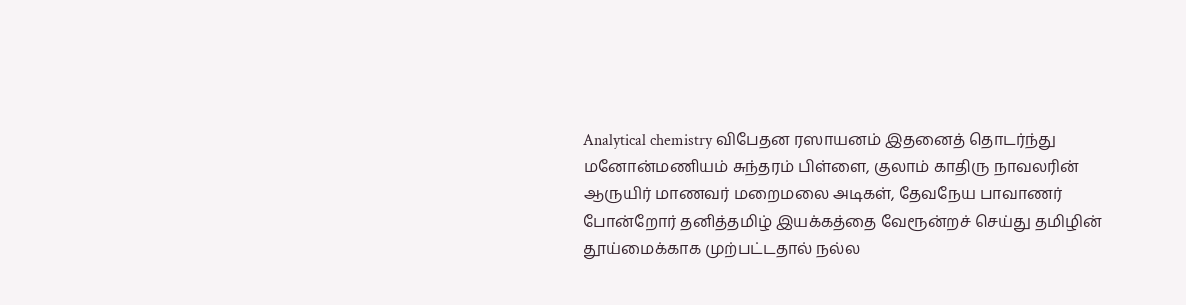Analytical chemistry விபேதன ரஸாயனம் இதனைத் தொடர்ந்து மனோன்மணியம் சுந்தரம் பிள்ளை, குலாம் காதிரு நாவலரின் ஆருயிர் மாணவர் மறைமலை அடிகள், தேவநேய பாவாணர் போன்றோர் தனித்தமிழ் இயக்கத்தை வேரூன்றச் செய்து தமிழின் தூய்மைக்காக முற்பட்டதால் நல்ல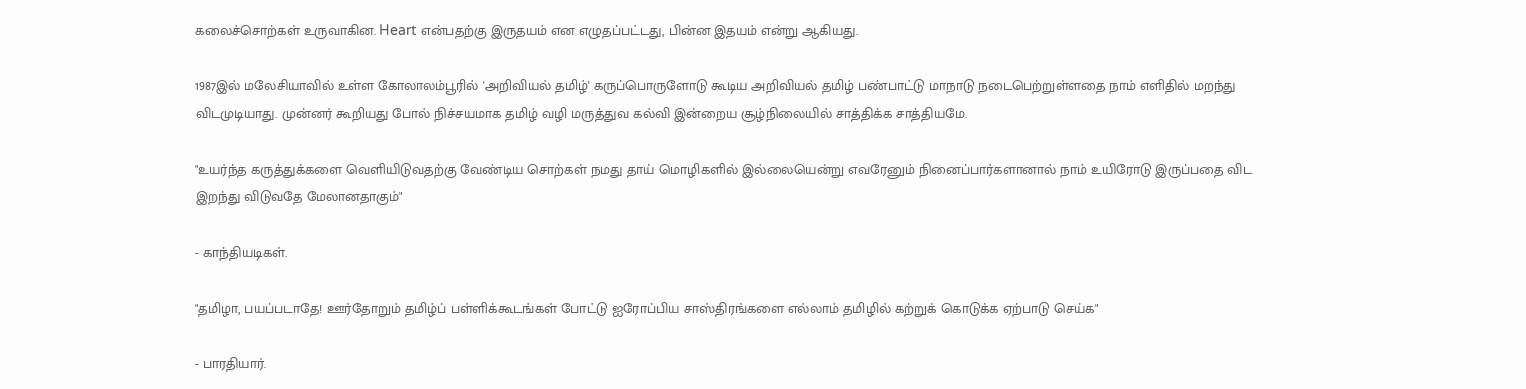கலைச்சொற்கள் உருவாகின. Heart என்பதற்கு இருதயம் என எழுதப்பட்டது, பின்ன இதயம் என்று ஆகியது.

1987இல் மலேசியாவில் உள்ள கோலாலம்பூரில் 'அறிவியல் தமிழ்' கருப்பொருளோடு கூடிய அறிவியல் தமிழ் பண்பாட்டு மாநாடு நடைபெற்றுள்ளதை நாம் எளிதில் மறந்து விடமுடியாது. முன்னர் கூறியது போல் நிச்சயமாக தமிழ் வழி மருத்துவ கல்வி இன்றைய சூழ்நிலையில் சாத்திக்க சாத்தியமே.

"உயர்ந்த கருத்துக்களை வெளியிடுவதற்கு வேண்டிய சொற்கள் நமது தாய் மொழிகளில் இல்லையென்று எவரேனும் நினைப்பார்களானால் நாம் உயிரோடு இருப்பதை விட இறந்து விடுவதே மேலானதாகும்"

- காந்தியடிகள்.

"தமிழா, பயப்படாதே! ஊர்தோறும் தமிழ்ப் பள்ளிக்கூடங்கள் போட்டு ஐரோப்பிய சாஸ்திரங்களை எல்லாம் தமிழில் கற்றுக் கொடுக்க ஏற்பாடு செய்க"

- பாரதியார்.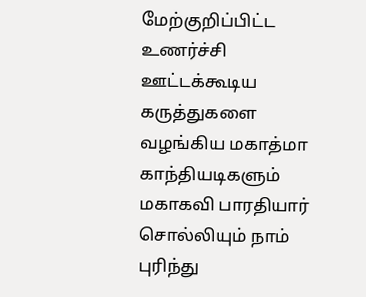மேற்குறிப்பிட்ட உணர்ச்சி ஊட்டக்கூடிய கருத்துகளை வழங்கிய மகாத்மா காந்தியடிகளும் மகாகவி பாரதியார் சொல்லியும் நாம் புரிந்து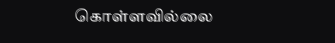கொள்ளவில்லை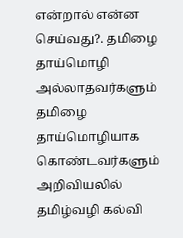என்றால் என்ன செய்வது?. தமிழை தாய்மொழி அல்லாதவர்களும் தமிழை தாய்மொழியாக கொண்டவர்களும் அறிவியலில் தமிழ்வழி கல்வி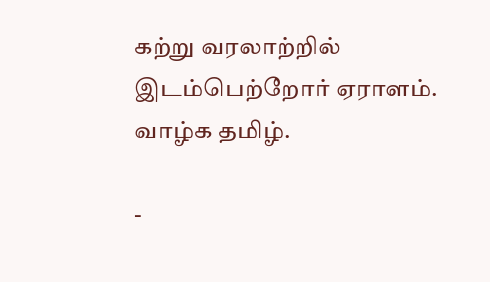கற்று வரலாற்றில் இடம்பெற்றோர் ஏராளம். வாழ்க தமிழ்.

-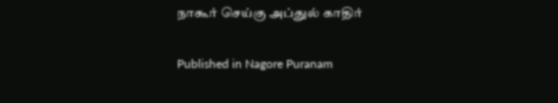நாகூர் செய்கு அப்துல் காதிர்

Published in Nagore Puranam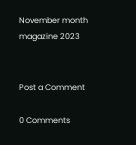November month magazine 2023


Post a Comment

0 Comments